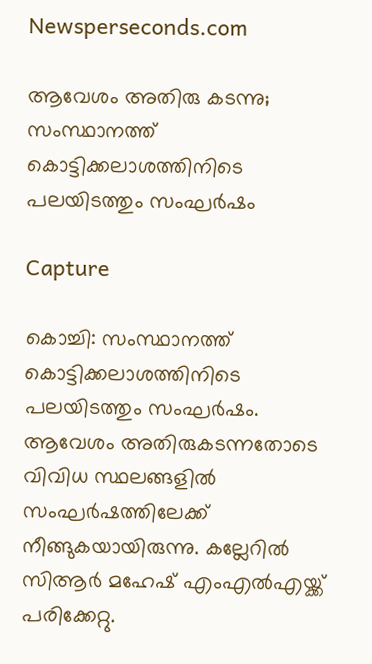Newsperseconds.com

ആവേശം അതിരു കടന്നു; സംസ്ഥാനത്ത് കൊട്ടിക്കലാശത്തിനിടെ പലയിടത്തും സംഘര്‍ഷം

Capture

കൊച്ചി: സംസ്ഥാനത്ത് കൊട്ടിക്കലാശത്തിനിടെ പലയിടത്തും സംഘര്‍ഷം. ആവേശം അതിരുകടന്നതോടെ വിവിധ സ്ഥലങ്ങളില്‍ സംഘര്‍ഷത്തിലേക്ക് നീങ്ങുകയായിരുന്നു. കല്ലേറില്‍ സിആര്‍ മഹേഷ് എംഎല്‍എയ്ക്ക് പരിക്കേറ്റു.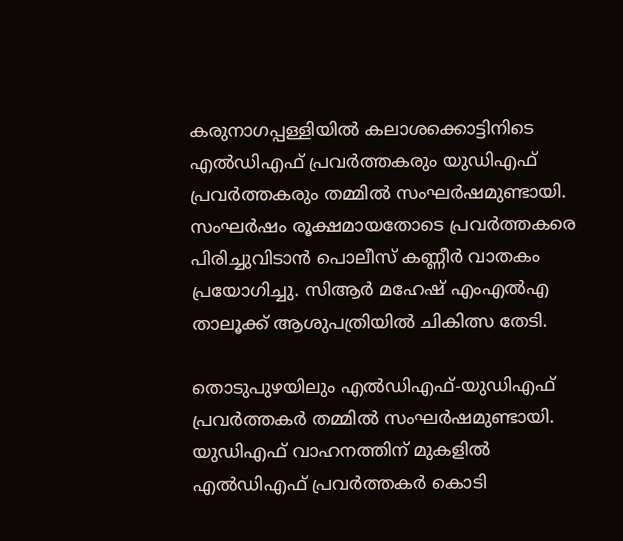കരുനാഗപ്പള്ളിയില്‍ കലാശക്കൊട്ടിനിടെ എല്‍ഡിഎഫ് പ്രവര്‍ത്തകരും യുഡിഎഫ് പ്രവര്‍ത്തകരും തമ്മില്‍ സംഘര്‍ഷമുണ്ടായി. സംഘര്‍ഷം രൂക്ഷമായതോടെ പ്രവര്‍ത്തകരെ പിരിച്ചുവിടാന്‍ പൊലീസ് കണ്ണീര്‍ വാതകം പ്രയോഗിച്ചു. സിആര്‍ മഹേഷ് എംഎല്‍എ താലൂക്ക് ആശുപത്രിയില്‍ ചികിത്സ തേടി.

തൊടുപുഴയിലും എല്‍ഡിഎഫ്-യുഡിഎഫ് പ്രവര്‍ത്തകര്‍ തമ്മില്‍ സംഘര്‍ഷമുണ്ടായി. യുഡിഎഫ് വാഹനത്തിന് മുകളില്‍ എല്‍ഡിഎഫ് പ്രവര്‍ത്തകര്‍ കൊടി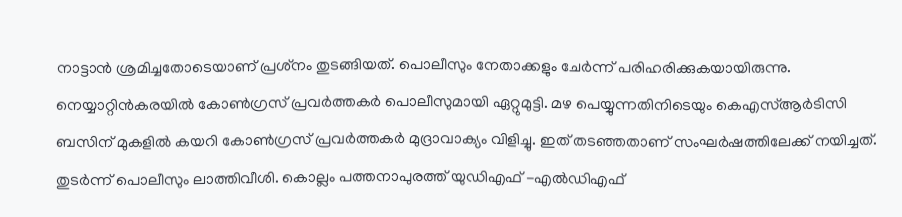നാട്ടാന്‍ ശ്രമിച്ചതോടെയാണ് പ്രശ്‌നം തുടങ്ങിയത്. പൊലീസും നേതാക്കളും ചേര്‍ന്ന് പരിഹരിക്കുകയായിരുന്നു. നെയ്യാറ്റിന്‍കരയില്‍ കോണ്‍ഗ്രസ് പ്രവര്‍ത്തകര്‍ പൊലീസുമായി ഏറ്റുമുട്ടി. മഴ പെയ്യുന്നതിനിടെയും കെഎസ്ആര്‍ടിസി ബസിന് മുകളില്‍ കയറി കോണ്‍ഗ്രസ് പ്രവര്‍ത്തകര്‍ മുദ്രാവാക്യം വിളിച്ചു. ഇത് തടഞ്ഞതാണ് സംഘര്‍ഷത്തിലേക്ക് നയിച്ചത്. തുടര്‍ന്ന് പൊലീസും ലാത്തിവീശി. കൊല്ലം പത്തനാപുരത്ത് യുഡിഎഫ് -എല്‍ഡിഎഫ്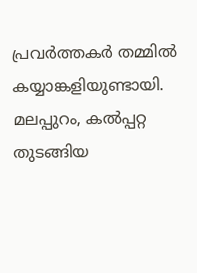പ്രവര്‍ത്തകര്‍ തമ്മില്‍ കയ്യാങ്കളിയുണ്ടായി. മലപ്പുറം, കല്‍പ്പറ്റ തുടങ്ങിയ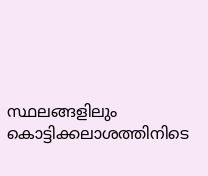സ്ഥലങ്ങളിലും കൊട്ടിക്കലാശത്തിനിടെ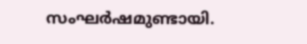സംഘര്‍ഷമുണ്ടായി.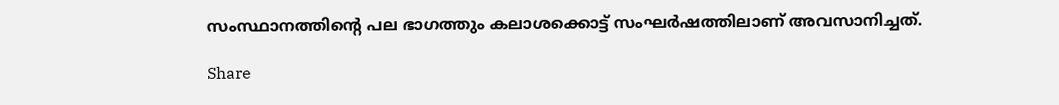സംസ്ഥാനത്തിന്റെ പല ഭാഗത്തും കലാശക്കൊട്ട് സംഘര്‍ഷത്തിലാണ് അവസാനിച്ചത്.

Share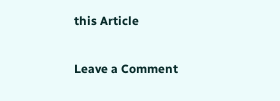this Article

Leave a Comment